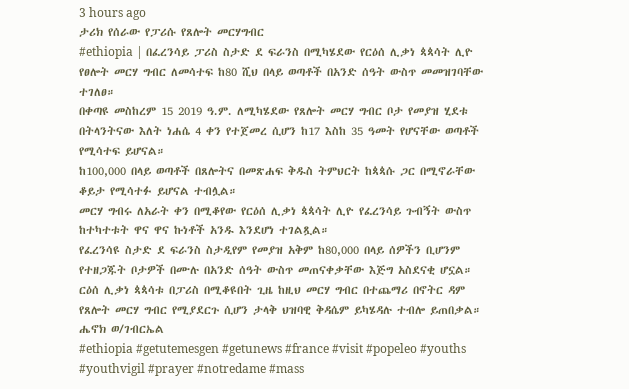3 hours ago
ታሪክ የሰራው የፓሪሱ የጸሎት መርሃግብር
#ethiopia | በፈረንሳይ ፓሪስ ስታድ ደ ፍራንስ በሚካሄደው የርዕሰ ሊቃነ ጳጳሳት ሊዮ የፀሎት መርሃ ግብር ለመሳተፍ ከ80 ሺህ በላይ ወጣቶች በአንድ ሰዓት ውስጥ መመዝገባቸው ተገለፀ።
በቀጣዩ መስከረም 15 2019 ዓ.ም. ለሚካሄደው የጸሎት መርሃ ግብር ቦታ የመያዝ ሂደቱ በትላንትናው እለት ነሐሴ 4 ቀን የተጀመረ ሲሆን ከ17 እስከ 35 ዓመት የሆናቸው ወጣቶች የሚሳተፍ ይሆናል።
ከ100,000 በላይ ወጣቶች በጸሎትና በመጽሐፍ ቅዱስ ትምህርት ከጳጳሱ ጋር በሚኖራቸው ቆይታ የሚሳተፉ ይሆናል ተብሏል።
መርሃ ግብሩ ለአራት ቀን በሚቆየው የርዕሰ ሊቃነ ጳጳሳት ሊዮ የፈረንሳይ ጉብኝት ውስጥ ከተካተቱት ዋና ዋና ኩነቶች አንዱ እንደሆነ ተገልጿል።
የፈረንሳዩ ስታድ ደ ፍራንስ ስታዲየም የመያዝ አቅም ከ80,000 በላይ ሰዎችን ቢሆንም የተዘጋጁት ቦታዎች በሙሉ በአንድ ሰዓት ውስጥ መጠናቀቃቸው እጅግ አስደናቂ ሆኗል።
ርዕሰ ሊቃነ ጳጳሳቱ በፓሪስ በሚቆዩበት ጊዜ ከዚህ መርሃ ግብር በተጨማሪ በኖትር ዳም የጸሎት መርሃ ግብር የሚያደርጉ ሲሆን ታላቅ ህዝባዊ ቅዳሴም ይካሄዳሉ ተብሎ ይጠበቃል።
ሔኖክ ወ/ገብርኤል
#ethiopia #getutemesgen #getunews #france #visit #popeleo #youths #youthvigil #prayer #notredame #mass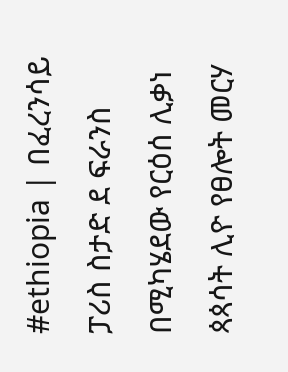#ethiopia | በፈረንሳይ ፓሪስ ስታድ ደ ፍራንስ በሚካሄደው የርዕሰ ሊቃነ ጳጳሳት ሊዮ የፀሎት መርሃ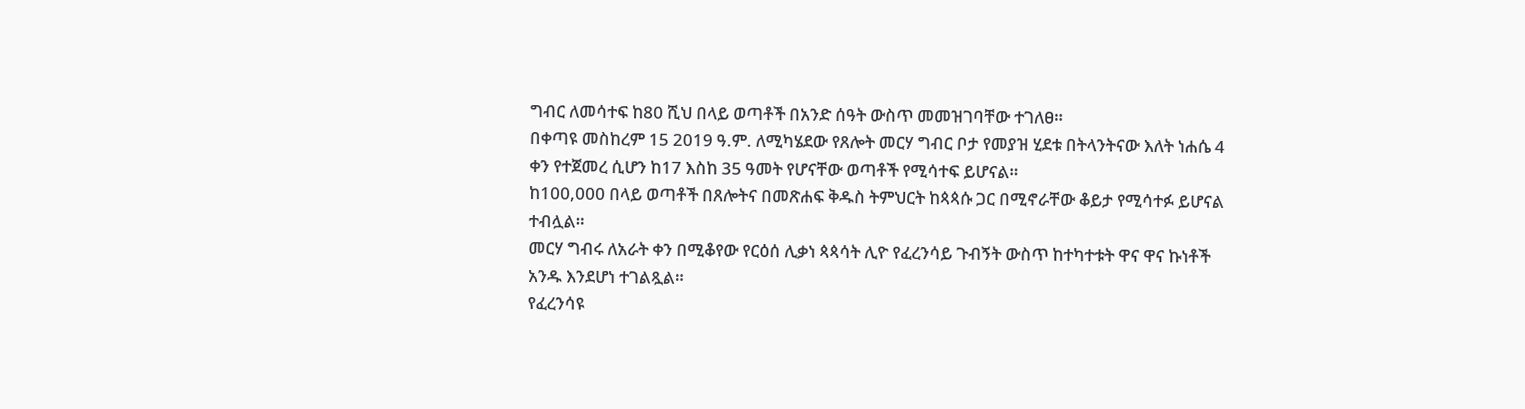ግብር ለመሳተፍ ከ80 ሺህ በላይ ወጣቶች በአንድ ሰዓት ውስጥ መመዝገባቸው ተገለፀ።
በቀጣዩ መስከረም 15 2019 ዓ.ም. ለሚካሄደው የጸሎት መርሃ ግብር ቦታ የመያዝ ሂደቱ በትላንትናው እለት ነሐሴ 4 ቀን የተጀመረ ሲሆን ከ17 እስከ 35 ዓመት የሆናቸው ወጣቶች የሚሳተፍ ይሆናል።
ከ100,000 በላይ ወጣቶች በጸሎትና በመጽሐፍ ቅዱስ ትምህርት ከጳጳሱ ጋር በሚኖራቸው ቆይታ የሚሳተፉ ይሆናል ተብሏል።
መርሃ ግብሩ ለአራት ቀን በሚቆየው የርዕሰ ሊቃነ ጳጳሳት ሊዮ የፈረንሳይ ጉብኝት ውስጥ ከተካተቱት ዋና ዋና ኩነቶች አንዱ እንደሆነ ተገልጿል።
የፈረንሳዩ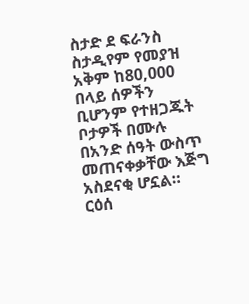ስታድ ደ ፍራንስ ስታዲየም የመያዝ አቅም ከ80,000 በላይ ሰዎችን ቢሆንም የተዘጋጁት ቦታዎች በሙሉ በአንድ ሰዓት ውስጥ መጠናቀቃቸው እጅግ አስደናቂ ሆኗል።
ርዕሰ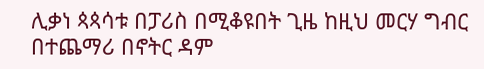ሊቃነ ጳጳሳቱ በፓሪስ በሚቆዩበት ጊዜ ከዚህ መርሃ ግብር በተጨማሪ በኖትር ዳም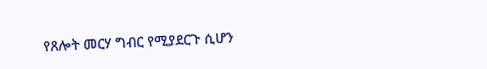የጸሎት መርሃ ግብር የሚያደርጉ ሲሆን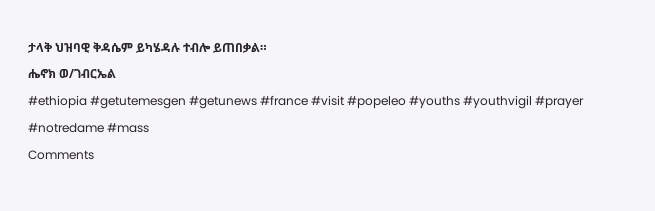ታላቅ ህዝባዊ ቅዳሴም ይካሄዳሉ ተብሎ ይጠበቃል።
ሔኖክ ወ/ገብርኤል
#ethiopia #getutemesgen #getunews #france #visit #popeleo #youths #youthvigil #prayer #notredame #mass
Comments